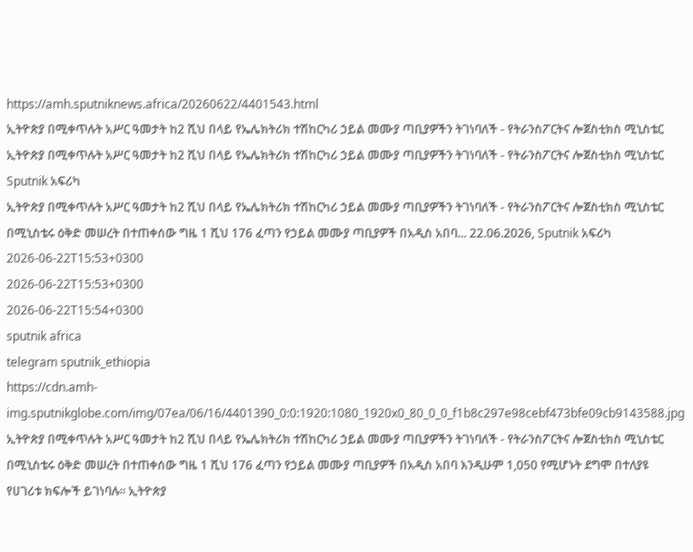https://amh.sputniknews.africa/20260622/4401543.html
ኢትዮጵያ በሚቀጥሉት አሥር ዓመታት ከ2 ሺህ በላይ የኤሌክትሪክ ተሽከርካሪ ኃይል መሙያ ጣቢያዎችን ትገነባለች - የትራንስፖርትና ሎጀስቲክስ ሚኒስቴር
ኢትዮጵያ በሚቀጥሉት አሥር ዓመታት ከ2 ሺህ በላይ የኤሌክትሪክ ተሽከርካሪ ኃይል መሙያ ጣቢያዎችን ትገነባለች - የትራንስፖርትና ሎጀስቲክስ ሚኒስቴር
Sputnik አፍሪካ
ኢትዮጵያ በሚቀጥሉት አሥር ዓመታት ከ2 ሺህ በላይ የኤሌክትሪክ ተሽከርካሪ ኃይል መሙያ ጣቢያዎችን ትገነባለች - የትራንስፖርትና ሎጀስቲክስ ሚኒስቴር በሚኒስቴሩ ዕቅድ መሠረት በተጠቀሰው ግዜ 1 ሺህ 176 ፈጣን የኃይል መሙያ ጣቢያዎች በአዲስ አበባ... 22.06.2026, Sputnik አፍሪካ
2026-06-22T15:53+0300
2026-06-22T15:53+0300
2026-06-22T15:54+0300
sputnik africa
telegram sputnik_ethiopia
https://cdn.amh-img.sputnikglobe.com/img/07ea/06/16/4401390_0:0:1920:1080_1920x0_80_0_0_f1b8c297e98cebf473bfe09cb9143588.jpg
ኢትዮጵያ በሚቀጥሉት አሥር ዓመታት ከ2 ሺህ በላይ የኤሌክትሪክ ተሽከርካሪ ኃይል መሙያ ጣቢያዎችን ትገነባለች - የትራንስፖርትና ሎጀስቲክስ ሚኒስቴር በሚኒስቴሩ ዕቅድ መሠረት በተጠቀሰው ግዜ 1 ሺህ 176 ፈጣን የኃይል መሙያ ጣቢያዎች በአዲስ አበባ እንዲሁም 1,050 የሚሆኑት ደግሞ በተለያዩ የሀገሪቱ ክፍሎች ይገነባሉ። ኢትዮጵያ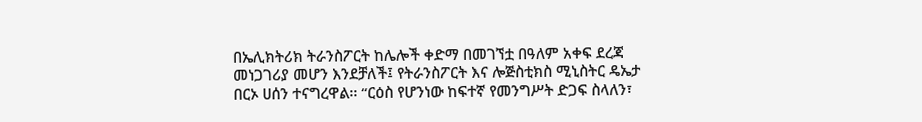በኤሊክትሪክ ትራንስፖርት ከሌሎች ቀድማ በመገኘቷ በዓለም አቀፍ ደረጃ መነጋገሪያ መሆን እንደቻለች፤ የትራንስፖርት እና ሎጅስቲክስ ሚኒስትር ዴኤታ በርኦ ሀሰን ተናግረዋል፡፡ “ርዕስ የሆንነው ከፍተኛ የመንግሥት ድጋፍ ስላለን፣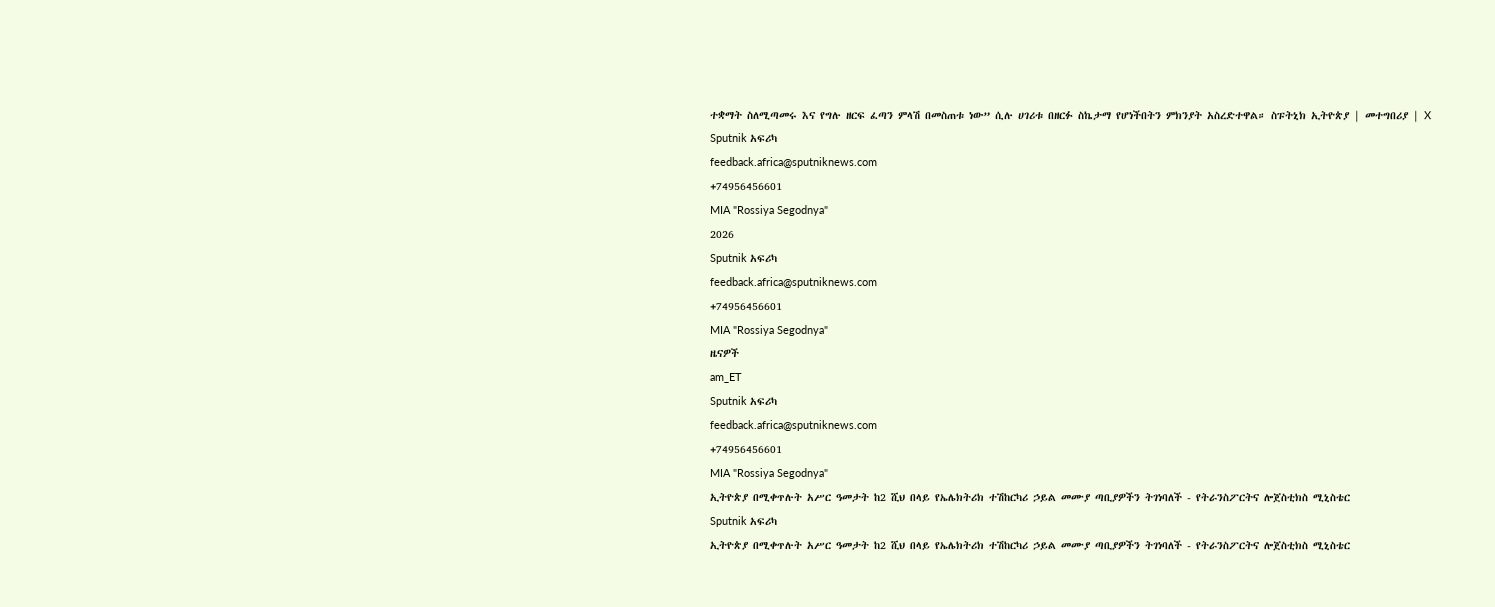ተቋማት ስለሚጣመሩ እና የግሉ ዘርፍ ፈጣን ምላሽ በመስጠቱ ነው” ሲሉ ሀገሪቱ በዘርፉ ስኬታማ የሆነችበትን ምክንያት አስረድተዋል። ስፑትኒክ ኢትዮጵያ | መተግበሪያ | X
Sputnik አፍሪካ
feedback.africa@sputniknews.com
+74956456601
MIA "Rossiya Segodnya"
2026
Sputnik አፍሪካ
feedback.africa@sputniknews.com
+74956456601
MIA "Rossiya Segodnya"
ዜናዎች
am_ET
Sputnik አፍሪካ
feedback.africa@sputniknews.com
+74956456601
MIA "Rossiya Segodnya"
ኢትዮጵያ በሚቀጥሉት አሥር ዓመታት ከ2 ሺህ በላይ የኤሌክትሪክ ተሽከርካሪ ኃይል መሙያ ጣቢያዎችን ትገነባለች - የትራንስፖርትና ሎጀስቲክስ ሚኒስቴር
Sputnik አፍሪካ
ኢትዮጵያ በሚቀጥሉት አሥር ዓመታት ከ2 ሺህ በላይ የኤሌክትሪክ ተሽከርካሪ ኃይል መሙያ ጣቢያዎችን ትገነባለች - የትራንስፖርትና ሎጀስቲክስ ሚኒስቴር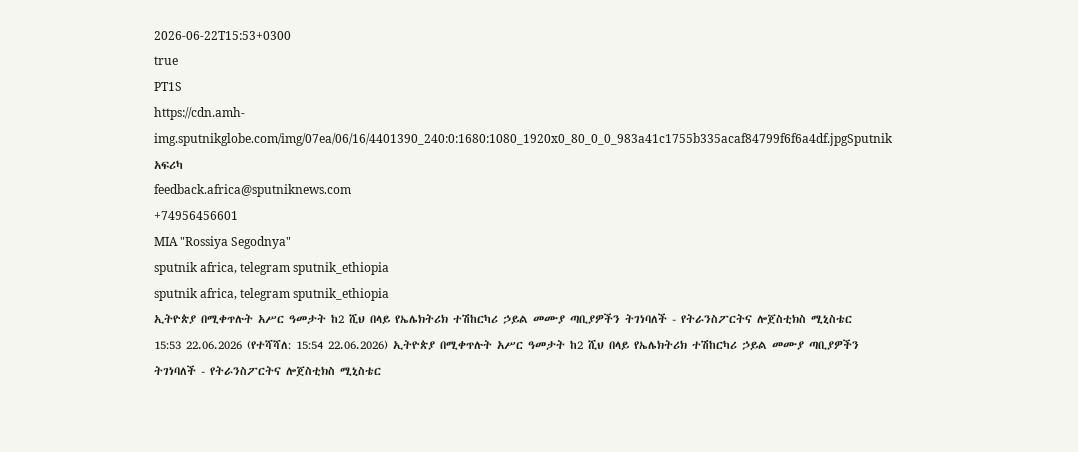2026-06-22T15:53+0300
true
PT1S
https://cdn.amh-img.sputnikglobe.com/img/07ea/06/16/4401390_240:0:1680:1080_1920x0_80_0_0_983a41c1755b335acaf84799f6f6a4df.jpgSputnik አፍሪካ
feedback.africa@sputniknews.com
+74956456601
MIA "Rossiya Segodnya"
sputnik africa, telegram sputnik_ethiopia
sputnik africa, telegram sputnik_ethiopia
ኢትዮጵያ በሚቀጥሉት አሥር ዓመታት ከ2 ሺህ በላይ የኤሌክትሪክ ተሽከርካሪ ኃይል መሙያ ጣቢያዎችን ትገነባለች - የትራንስፖርትና ሎጀስቲክስ ሚኒስቴር
15:53 22.06.2026 (የተሻሻለ: 15:54 22.06.2026) ኢትዮጵያ በሚቀጥሉት አሥር ዓመታት ከ2 ሺህ በላይ የኤሌክትሪክ ተሽከርካሪ ኃይል መሙያ ጣቢያዎችን ትገነባለች - የትራንስፖርትና ሎጀስቲክስ ሚኒስቴር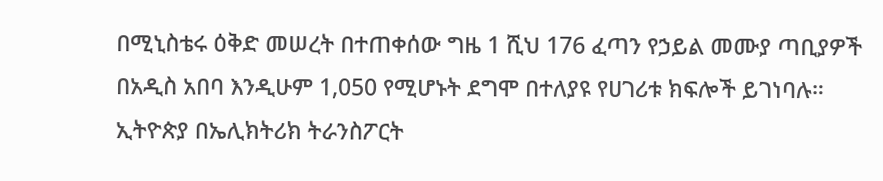በሚኒስቴሩ ዕቅድ መሠረት በተጠቀሰው ግዜ 1 ሺህ 176 ፈጣን የኃይል መሙያ ጣቢያዎች በአዲስ አበባ እንዲሁም 1,050 የሚሆኑት ደግሞ በተለያዩ የሀገሪቱ ክፍሎች ይገነባሉ።
ኢትዮጵያ በኤሊክትሪክ ትራንስፖርት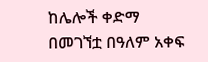ከሌሎች ቀድማ በመገኘቷ በዓለም አቀፍ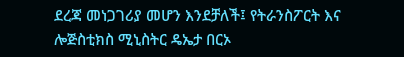ደረጃ መነጋገሪያ መሆን እንደቻለች፤ የትራንስፖርት እና ሎጅስቲክስ ሚኒስትር ዴኤታ በርኦ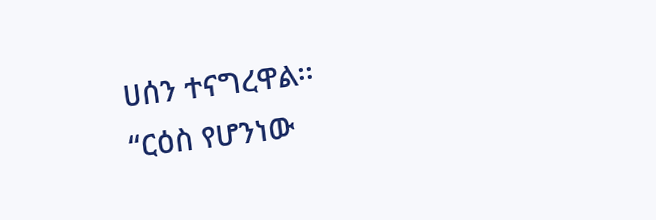ሀሰን ተናግረዋል፡፡
“ርዕስ የሆንነው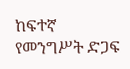ከፍተኛ የመንግሥት ድጋፍ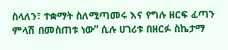ስላለን፣ ተቋማት ስለሚጣመሩ እና የግሉ ዘርፍ ፈጣን ምላሽ በመስጠቱ ነው” ሲሉ ሀገሪቱ በዘርፉ ስኬታማ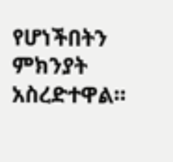የሆነችበትን ምክንያት አስረድተዋል።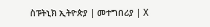ስፑትኒክ ኢትዮጵያ | መተግበሪያ | X